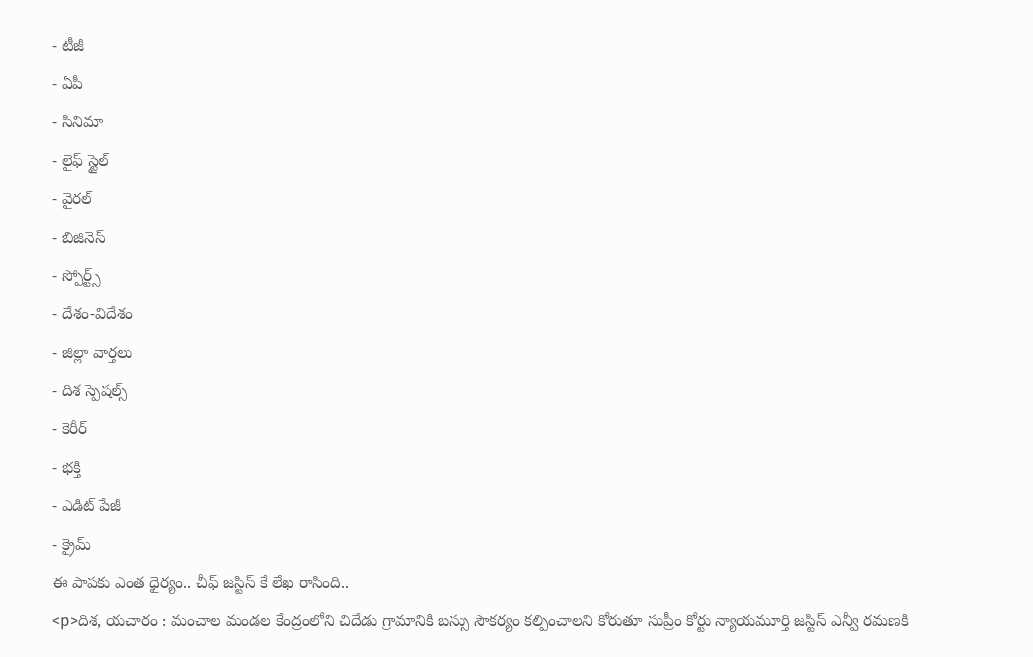- టీజీ
- ఏపీ
- సినిమా
- లైఫ్ స్టైల్
- వైరల్
- బిజినెస్
- స్పోర్ట్స్
- దేశం-విదేశం
- జిల్లా వార్తలు
- దిశ స్పెషల్స్
- కెరీర్
- భక్తి
- ఎడిట్ పేజీ
- క్రైమ్
ఈ పాపకు ఎంత ధైర్యం.. చీఫ్ జస్టిస్ కే లేఖ రాసింది..
<p>దిశ, యచారం : మంచాల మండల కేంద్రంలోని చిదేడు గ్రామానికి బస్సు సౌకర్యం కల్పించాలని కోరుతూ సుప్రీం కోర్టు న్యాయమూర్తి జస్టిస్ ఎన్వీ రమణకి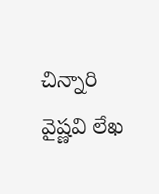చిన్నారి వైష్ణవి లేఖ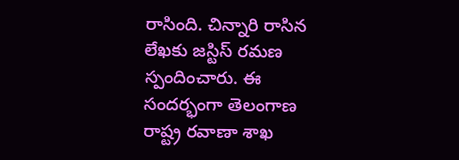రాసింది. చిన్నారి రాసిన లేఖకు జస్టిస్ రమణ స్పందించారు. ఈ సందర్భంగా తెలంగాణ రాష్ట్ర రవాణా శాఖ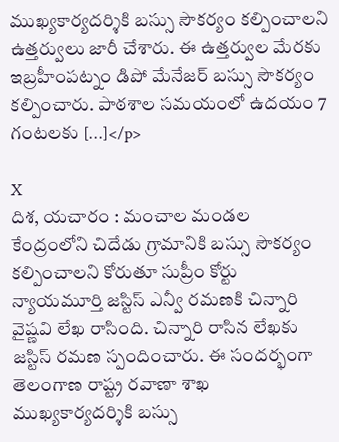ముఖ్యకార్యదర్శికి బస్సు సౌకర్యం కల్పించాలని ఉత్తర్వులు జారీ చేశారు. ఈ ఉత్తర్వుల మేరకు ఇబ్రహీంపట్నం డిపో మేనేజర్ బస్సు సౌకర్యం కల్పించారు. పాఠశాల సమయంలో ఉదయం 7 గంటలకు […]</p>

X
దిశ, యచారం : మంచాల మండల కేంద్రంలోని చిదేడు గ్రామానికి బస్సు సౌకర్యం కల్పించాలని కోరుతూ సుప్రీం కోర్టు న్యాయమూర్తి జస్టిస్ ఎన్వీ రమణకి చిన్నారి వైష్ణవి లేఖ రాసింది. చిన్నారి రాసిన లేఖకు జస్టిస్ రమణ స్పందించారు. ఈ సందర్భంగా తెలంగాణ రాష్ట్ర రవాణా శాఖ ముఖ్యకార్యదర్శికి బస్సు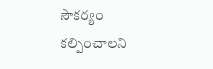సౌకర్యం కల్పించాలని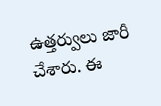ఉత్తర్వులు జారీ చేశారు. ఈ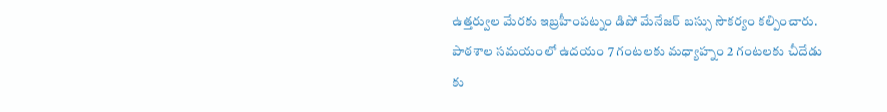ఉత్తర్వుల మేరకు ఇబ్రహీంపట్నం డిపో మేనేజర్ బస్సు సౌకర్యం కల్పించారు. పాఠశాల సమయంలో ఉదయం 7 గంటలకు మధ్యాహ్నం 2 గంటలకు చీదేడు కు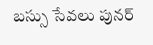బస్సు సేవలు పునర్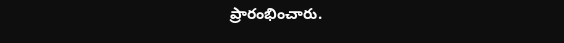ప్రారంభించారు.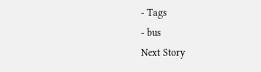- Tags
- bus
Next Story